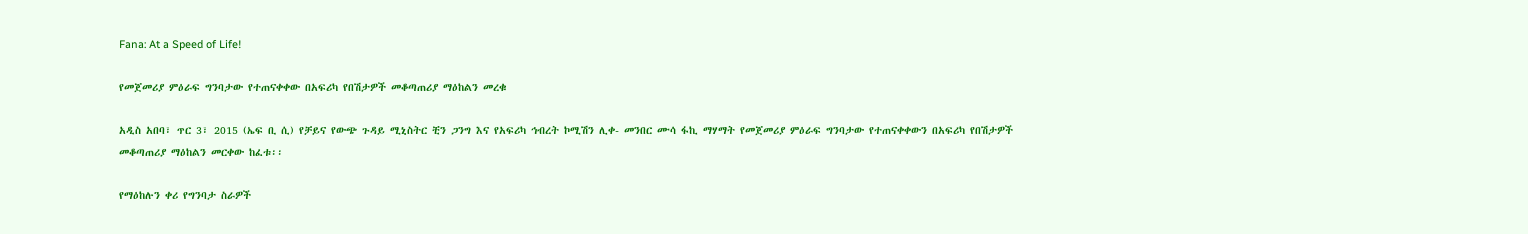Fana: At a Speed of Life!

የመጀመሪያ ምዕራፍ ግንባታው የተጠናቀቀው በአፍሪካ የበሽታዎች መቆጣጠሪያ ማዕከልን መረቁ

አዲስ አበባ፣ ጥር 3፣ 2015 (ኤፍ ቢ ሲ) የቻይና የውጭ ጉዳይ ሚኒስትር ቺን ጋንግ እና የአፍሪካ ኅብረት ኮሚሽን ሊቀ- መንበር ሙሳ ፋኪ ማሃማት የመጀመሪያ ምዕራፍ ግንባታው የተጠናቀቀውን በአፍሪካ የበሽታዎች መቆጣጠሪያ ማዕከልን መርቀው ከፈቱ፡፡

የማዕከሉን ቀሪ የግንባታ ስራዎች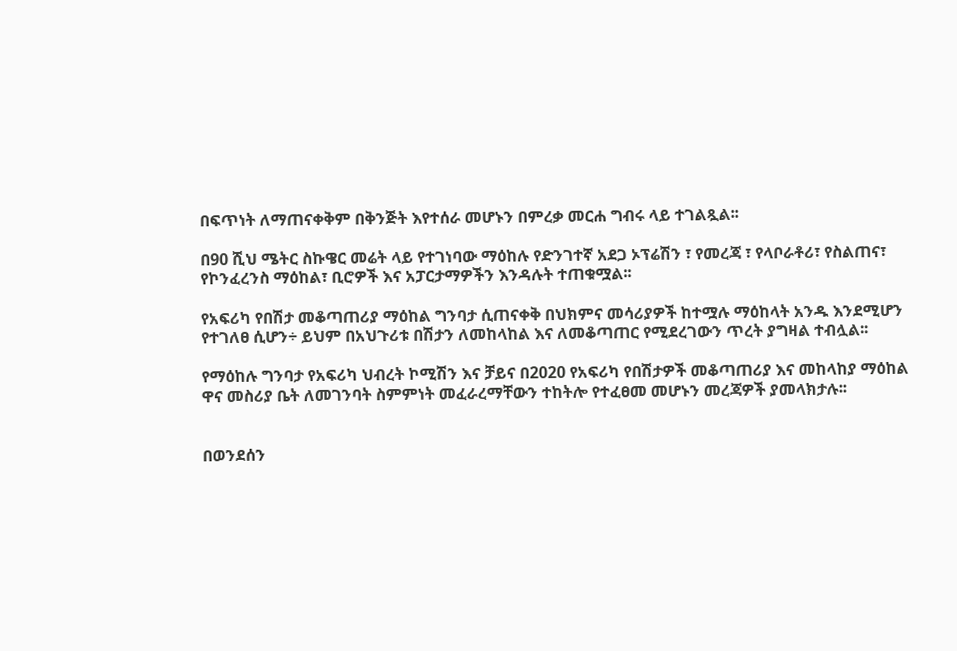በፍጥነት ለማጠናቀቅም በቅንጅት እየተሰራ መሆኑን በምረቃ መርሐ ግብሩ ላይ ተገልጿል፡፡

በ90 ሺህ ሜትር ስኩዌር መሬት ላይ የተገነባው ማዕከሉ የድንገተኛ አደጋ ኦፕሬሽን ፣ የመረጃ ፣ የላቦራቶሪ፣ የስልጠና፣ የኮንፈረንስ ማዕከል፣ ቢሮዎች እና አፓርታማዎችን እንዳሉት ተጠቁሟል፡፡

የአፍሪካ የበሽታ መቆጣጠሪያ ማዕከል ግንባታ ሲጠናቀቅ በህክምና መሳሪያዎች ከተሟሉ ማዕከላት አንዱ እንደሚሆን የተገለፀ ሲሆን÷ ይህም በአህጉሪቱ በሽታን ለመከላከል እና ለመቆጣጠር የሚደረገውን ጥረት ያግዛል ተብሏል፡፡

የማዕከሉ ግንባታ የአፍሪካ ህብረት ኮሚሽን እና ቻይና በ2020 የአፍሪካ የበሽታዎች መቆጣጠሪያ እና መከላከያ ማዕከል ዋና መስሪያ ቤት ለመገንባት ስምምነት መፈራረማቸውን ተከትሎ የተፈፀመ መሆኑን መረጃዎች ያመላክታሉ፡፡


በወንደሰን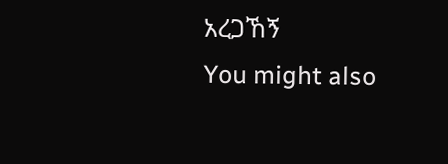አረጋኸኝ
You might also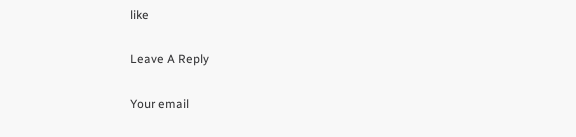like

Leave A Reply

Your email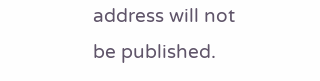address will not be published.